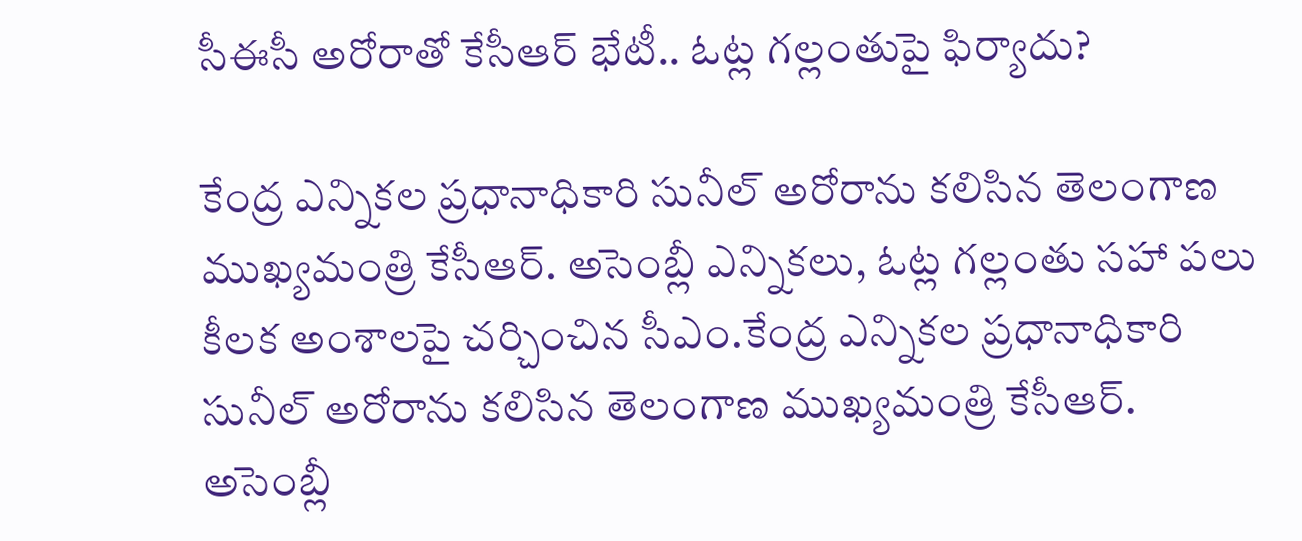సీఈసీ అరోరాతో కేసీఆర్ భేటీ.. ఓట్ల గల్లంతుపై ఫిర్యాదు?

కేంద్ర ఎన్నికల ప్రధానాధికారి సునీల్ అరోరాను కలిసిన తెలంగాణ ముఖ్యమంత్రి కేసీఆర్. అసెంబ్లీ ఎన్నికలు, ఓట్ల గల్లంతు సహా పలు కీలక అంశాలపై చర్చించిన సీఎం.కేంద్ర ఎన్నికల ప్రధానాధికారి సునీల్ అరోరాను కలిసిన తెలంగాణ ముఖ్యమంత్రి కేసీఆర్. అసెంబ్లీ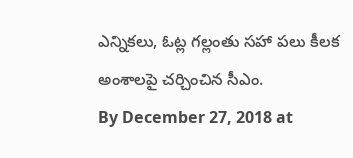ఎన్నికలు, ఓట్ల గల్లంతు సహా పలు కీలక అంశాలపై చర్చించిన సీఎం.
By December 27, 2018 at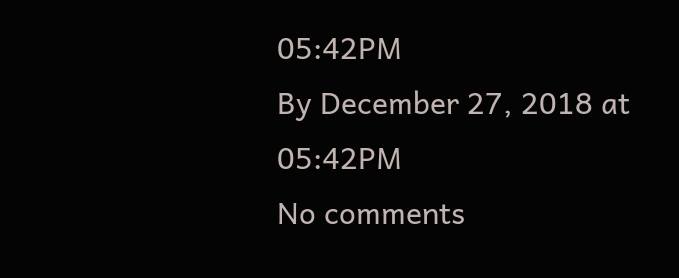05:42PM
By December 27, 2018 at 05:42PM
No comments